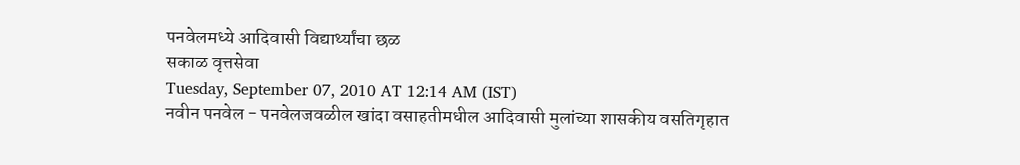पनवेलमध्ये आदिवासी विद्यार्थ्यांचा छळ
सकाळ वृत्तसेवा
Tuesday, September 07, 2010 AT 12:14 AM (IST)
नवीन पनवेल - पनवेलजवळील खांदा वसाहतीमधील आदिवासी मुलांच्या शासकीय वसतिगृहात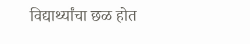विद्यार्थ्यांचा छळ होत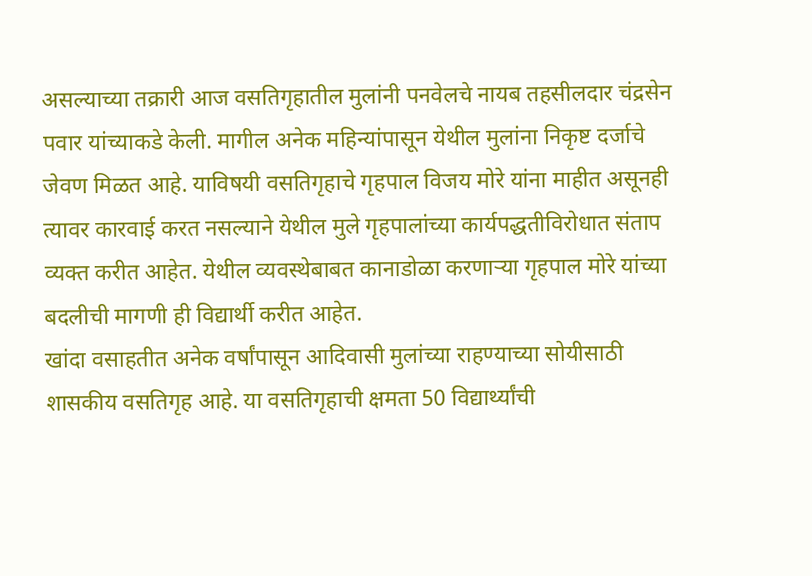असल्याच्या तक्रारी आज वसतिगृहातील मुलांनी पनवेलचे नायब तहसीलदार चंद्रसेन पवार यांच्याकडे केली. मागील अनेक महिन्यांपासून येथील मुलांना निकृष्ट दर्जाचे जेवण मिळत आहे. याविषयी वसतिगृहाचे गृहपाल विजय मोरे यांना माहीत असूनही त्यावर कारवाई करत नसल्याने येथील मुले गृहपालांच्या कार्यपद्धतीविरोधात संताप व्यक्त करीत आहेत. येथील व्यवस्थेबाबत कानाडोळा करणाऱ्या गृहपाल मोरे यांच्या बदलीची मागणी ही विद्यार्थी करीत आहेत.
खांदा वसाहतीत अनेक वर्षांपासून आदिवासी मुलांच्या राहण्याच्या सोयीसाठी शासकीय वसतिगृह आहे. या वसतिगृहाची क्षमता 50 विद्यार्थ्यांची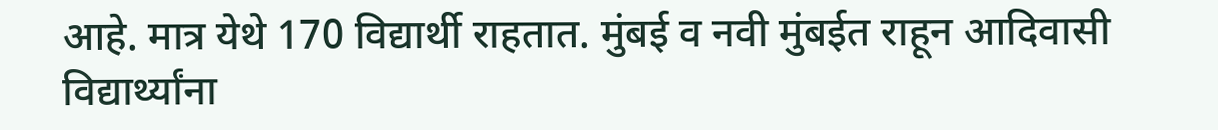आहे. मात्र येथे 170 विद्यार्थी राहतात. मुंबई व नवी मुंबईत राहून आदिवासी विद्यार्थ्यांना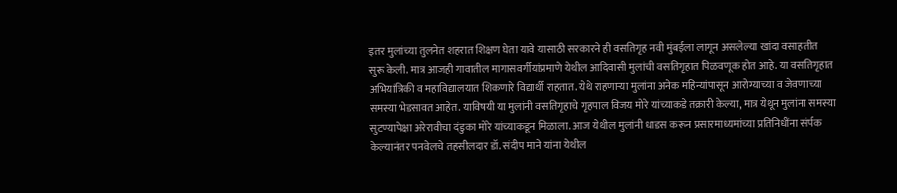इतर मुलांच्या तुलनेत शहरात शिक्षण घेता यावे यासाठी सरकारने ही वसतिगृह नवी मुंबईला लागून असलेल्या खांदा वसाहतीत सुरू केली. मात्र आजही गावातील मागासवर्गीयांप्रमाणे येथील आदिवासी मुलांची वसतिगृहात पिळवणूक होत आहे. या वसतिगृहात अभियांत्रिकी व महाविद्यालयात शिकणारे विद्यार्थी राहतात. येथे राहणाऱ्या मुलांना अनेक महिन्यांपासून आरोग्याच्या व जेवणाच्या समस्या भेडसावत आहेत. याविषयी या मुलांनी वसतिगृहाचे गृहपाल विजय मोरे यांच्याकडे तक्रारी केल्या, मात्र येथून मुलांना समस्या सुटण्यापेक्षा अरेरावीचा दंडुका मोरे यांच्याकडून मिळाला. आज येथील मुलांनी धाडस करून प्रसारमाध्यमांच्या प्रतिनिधींना संर्पक केल्यानंतर पनवेलचे तहसीलदार डॉ. संदीप माने यांना येथील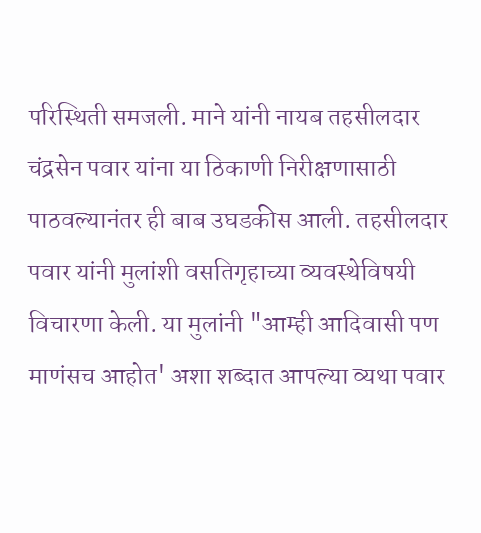परिस्थिती समजली. माने यांनी नायब तहसीलदार चंद्रसेन पवार यांना या ठिकाणी निरीक्षणासाठी पाठवल्यानंतर ही बाब उघडकीस आली. तहसीलदार पवार यांनी मुलांशी वसतिगृहाच्या व्यवस्थेविषयी विचारणा केली. या मुलांनी "आम्ही आदिवासी पण माणंसच आहोत' अशा शब्दात आपल्या व्यथा पवार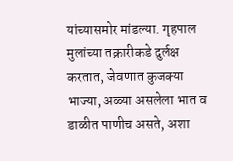यांच्यासमोर मांडल्या. गृहपाल मुलांच्या तक्रारीकडे दुर्लक्ष करतात, जेवणात कुजक्या भाज्या, अळ्या असलेला भात व डाळीत पाणीच असते, अशा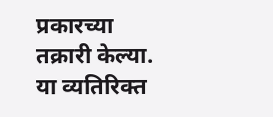प्रकारच्या तक्रारी केल्या. या व्यतिरिक्त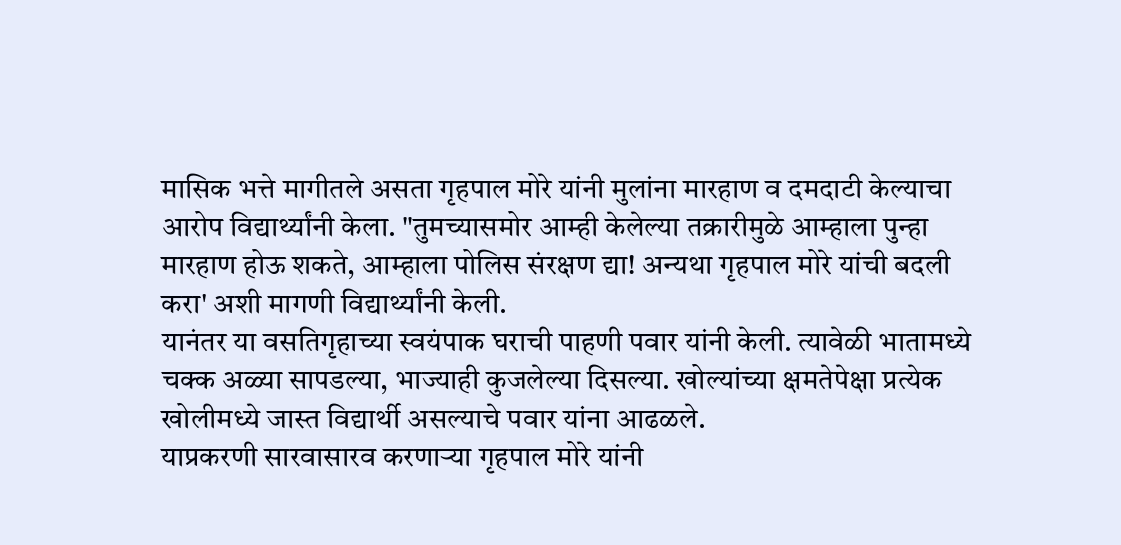मासिक भत्ते मागीतले असता गृहपाल मोरे यांनी मुलांना मारहाण व दमदाटी केल्याचा आरोप विद्यार्थ्यांनी केला. "तुमच्यासमोर आम्ही केलेल्या तक्रारीमुळे आम्हाला पुन्हा मारहाण होऊ शकते, आम्हाला पोलिस संरक्षण द्या! अन्यथा गृहपाल मोरे यांची बदली करा' अशी मागणी विद्यार्थ्यांनी केली.
यानंतर या वसतिगृहाच्या स्वयंपाक घराची पाहणी पवार यांनी केली. त्यावेळी भातामध्ये चक्क अळ्या सापडल्या, भाज्याही कुजलेल्या दिसल्या. खोल्यांच्या क्षमतेपेक्षा प्रत्येक खोलीमध्ये जास्त विद्यार्थी असल्याचे पवार यांना आढळले.
याप्रकरणी सारवासारव करणाऱ्या गृहपाल मोरे यांनी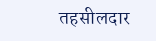तहसीलदार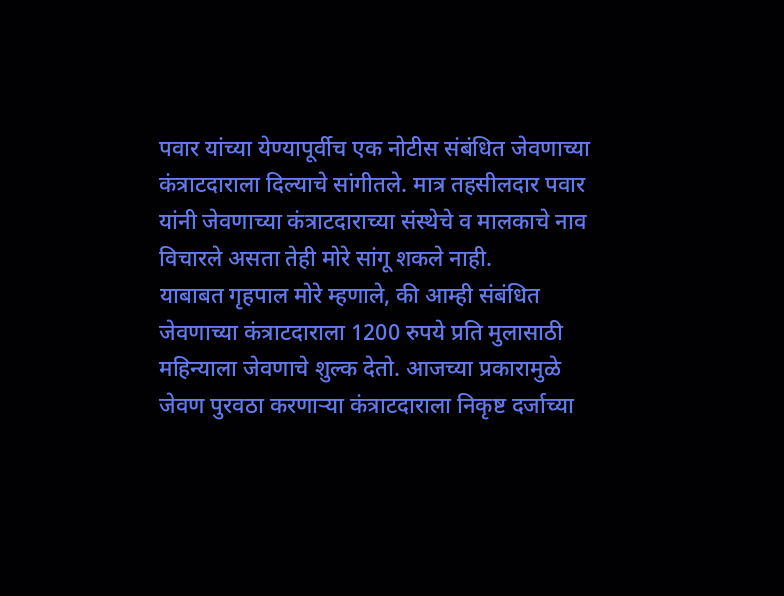पवार यांच्या येण्यापूर्वीच एक नोटीस संबंधित जेवणाच्या कंत्राटदाराला दिल्याचे सांगीतले. मात्र तहसीलदार पवार यांनी जेवणाच्या कंत्राटदाराच्या संस्थेचे व मालकाचे नाव विचारले असता तेही मोरे सांगू शकले नाही.
याबाबत गृहपाल मोरे म्हणाले, की आम्ही संबंधित जेवणाच्या कंत्राटदाराला 1200 रुपये प्रति मुलासाठी महिन्याला जेवणाचे शुल्क देतो. आजच्या प्रकारामुळे जेवण पुरवठा करणाऱ्या कंत्राटदाराला निकृष्ट दर्जाच्या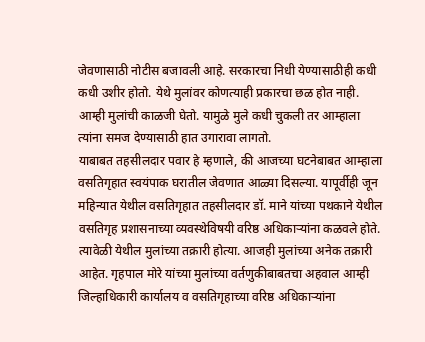जेवणासाठी नोटीस बजावली आहे. सरकारचा निधी येण्यासाठीही कधी कधी उशीर होतो. येथे मुलांवर कोणत्याही प्रकारचा छळ होत नाही. आम्ही मुलांची काळजी घेतो. यामुळे मुले कधी चुकली तर आम्हाला त्यांना समज देण्यासाठी हात उगारावा लागतो.
याबाबत तहसीलदार पवार हे म्हणाले, की आजच्या घटनेबाबत आम्हाला वसतिगृहात स्वयंपाक घरातील जेवणात आळ्या दिसल्या. यापूर्वीही जून महिन्यात येथील वसतिगृहात तहसीलदार डॉ. माने यांच्या पथकाने येथील वसतिगृह प्रशासनाच्या व्यवस्थेविषयी वरिष्ठ अधिकाऱ्यांना कळवले होते. त्यावेळी येथील मुलांच्या तक्रारी होत्या. आजही मुलांच्या अनेक तक्रारी आहेत. गृहपाल मोरे यांच्या मुलांच्या वर्तणुकीबाबतचा अहवाल आम्ही जिल्हाधिकारी कार्यालय व वसतिगृहाच्या वरिष्ठ अधिकाऱ्यांना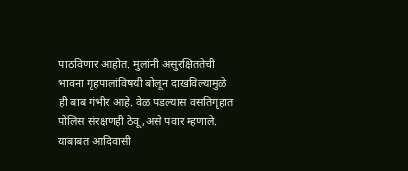पाठविणार आहोत. मुलांनी असुरक्षिततेची भावना गृहपालांविषयी बोलून दाखविल्यामुळे ही बाब गंभीर आहे. वेळ पडल्यास वसतिगृहात पोलिस संरक्षणही ठेवू ,असे पवार म्हणाले. याबाबत आदिवासी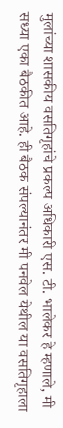मुलांच्या शासकीय वसतिगृहांचे प्रकल्प अधिकारी एस. टी. भालेकर हे म्हणाले, मी सध्या एका बैठकीत आहे. ही बैठक संपल्यानंतर मी पनवेल येथील या वसतिगृहाला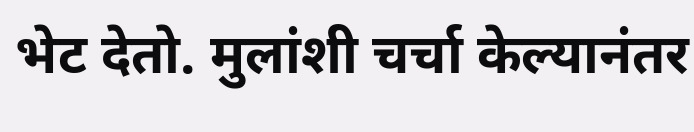भेट देतो. मुलांशी चर्चा केल्यानंतर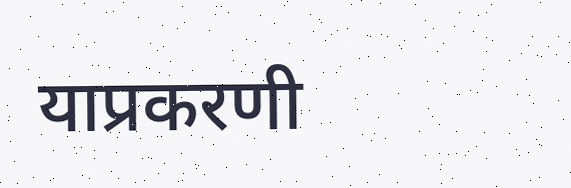याप्रकरणी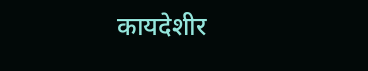कायदेशीर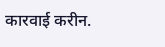कारवाई करीन.